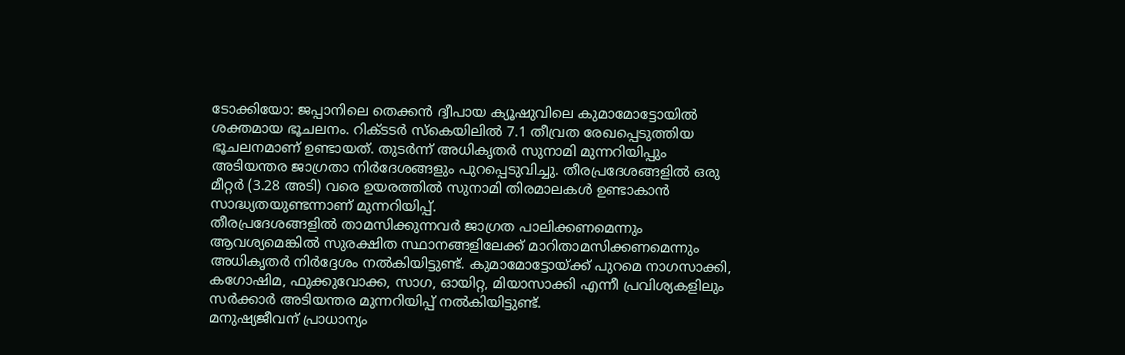ടോക്കിയോ: ജപ്പാനിലെ തെക്കൻ ദ്വീപായ ക്യൂഷുവിലെ കുമാമോട്ടോയിൽ ശക്തമായ ഭൂചലനം. റിക്ടടർ സ്കെയിലിൽ 7.1 തീവ്രത രേഖപ്പെടുത്തിയ ഭൂചലനമാണ് ഉണ്ടായത്. തുടർന്ന് അധികൃതർ സുനാമി മുന്നറിയിപ്പും അടിയന്തര ജാഗ്രതാ നിർദേശങ്ങളും പുറപ്പെടുവിച്ചു. തീരപ്രദേശങ്ങളിൽ ഒരു മീറ്റർ (3.28 അടി) വരെ ഉയരത്തിൽ സുനാമി തിരമാലകൾ ഉണ്ടാകാൻ സാദ്ധ്യതയുണ്ടന്നാണ് മുന്നറിയിപ്പ്.
തീരപ്രദേശങ്ങളിൽ താമസിക്കുന്നവർ ജാഗ്രത പാലിക്കണമെന്നും ആവശ്യമെങ്കിൽ സുരക്ഷിത സ്ഥാനങ്ങളിലേക്ക് മാറിതാമസിക്കണമെന്നും അധികൃതർ നിർദ്ദേശം നൽകിയിട്ടുണ്ട്. കുമാമോട്ടോയ്ക്ക് പുറമെ നാഗസാക്കി, കഗോഷിമ, ഫുക്കുവോക്ക, സാഗ, ഓയിറ്റ, മിയാസാക്കി എന്നീ പ്രവിശ്യകളിലും സർക്കാർ അടിയന്തര മുന്നറിയിപ്പ് നൽകിയിട്ടുണ്ട്.
മനുഷ്യജീവന് പ്രാധാന്യം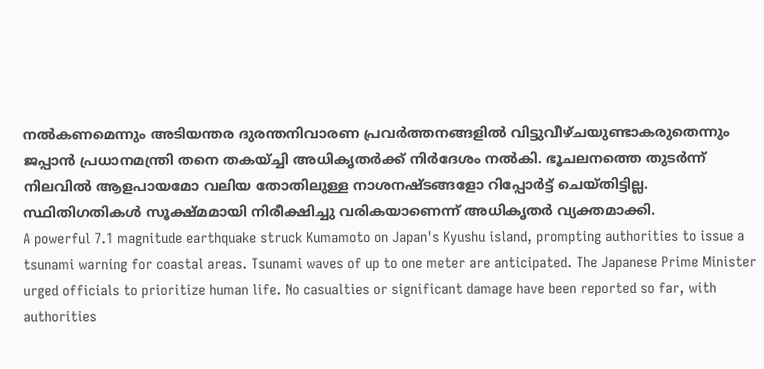നൽകണമെന്നും അടിയന്തര ദുരന്തനിവാരണ പ്രവർത്തനങ്ങളിൽ വിട്ടുവീഴ്ചയുണ്ടാകരുതെന്നും ജപ്പാൻ പ്രധാനമന്ത്രി തനെ തകയ്ച്ചി അധികൃതർക്ക് നിർദേശം നൽകി. ഭൂചലനത്തെ തുടർന്ന് നിലവിൽ ആളപായമോ വലിയ തോതിലുള്ള നാശനഷ്ടങ്ങളോ റിപ്പോർട്ട് ചെയ്തിട്ടില്ല. സ്ഥിതിഗതികൾ സൂക്ഷ്മമായി നിരീക്ഷിച്ചു വരികയാണെന്ന് അധികൃതർ വ്യക്തമാക്കി.
A powerful 7.1 magnitude earthquake struck Kumamoto on Japan's Kyushu island, prompting authorities to issue a tsunami warning for coastal areas. Tsunami waves of up to one meter are anticipated. The Japanese Prime Minister urged officials to prioritize human life. No casualties or significant damage have been reported so far, with authorities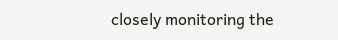closely monitoring the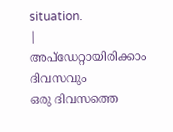situation.
|
അപ്ഡേറ്റായിരിക്കാം ദിവസവും
ഒരു ദിവസത്തെ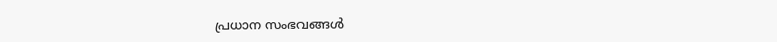പ്രധാന സംഭവങ്ങൾ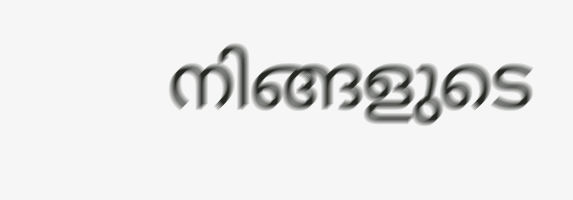നിങ്ങളുടെ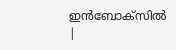ഇൻബോക്സിൽ |